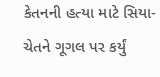કેતનની હત્યા માટે સિયા-ચેતને ગૂગલ પર કર્યું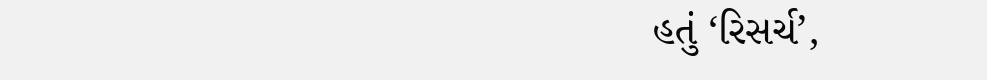હતું ‘રિસર્ચ’,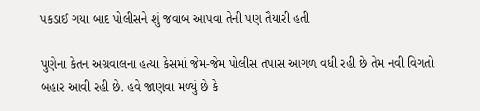પકડાઈ ગયા બાદ પોલીસને શું જવાબ આપવા તેની પણ તૈયારી હતી

પુણેના કેતન અગ્રવાલના હત્યા કેસમાં જેમ-જેમ પોલીસ તપાસ આગળ વધી રહી છે તેમ નવી વિગતો બહાર આવી રહી છે. હવે જાણવા મળ્યું છે કે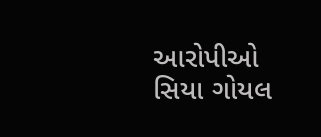આરોપીઓ સિયા ગોયલ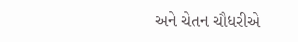અને ચેતન ચૌધરીએ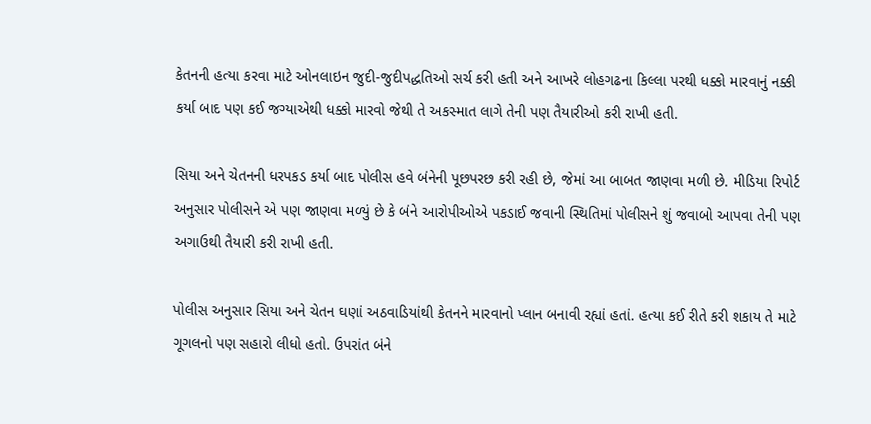કેતનની હત્યા કરવા માટે ઓનલાઇન જુદી-જુદીપદ્ધતિઓ સર્ચ કરી હતી અને આખરે લોહગઢના કિલ્લા પરથી ધક્કો મારવાનું નક્કી કર્યા બાદ પણ કઈ જગ્યાએથી ધક્કો મારવો જેથી તે અકસ્માત લાગે તેની પણ તૈયારીઓ કરી રાખી હતી.

સિયા અને ચેતનની ધરપકડ કર્યા બાદ પોલીસ હવે બંનેની પૂછપરછ કરી રહી છે, જેમાં આ બાબત જાણવા મળી છે. મીડિયા રિપોર્ટ અનુસાર પોલીસને એ પણ જાણવા મળ્યું છે કે બંને આરોપીઓએ પકડાઈ જવાની સ્થિતિમાં પોલીસને શું જવાબો આપવા તેની પણ અગાઉથી તૈયારી કરી રાખી હતી.

પોલીસ અનુસાર સિયા અને ચેતન ઘણાં અઠવાડિયાંથી કેતનને મારવાનો પ્લાન બનાવી રહ્યાં હતાં. હત્યા કઈ રીતે કરી શકાય તે માટે ગૂગલનો પણ સહારો લીધો હતો. ઉપરાંત બંને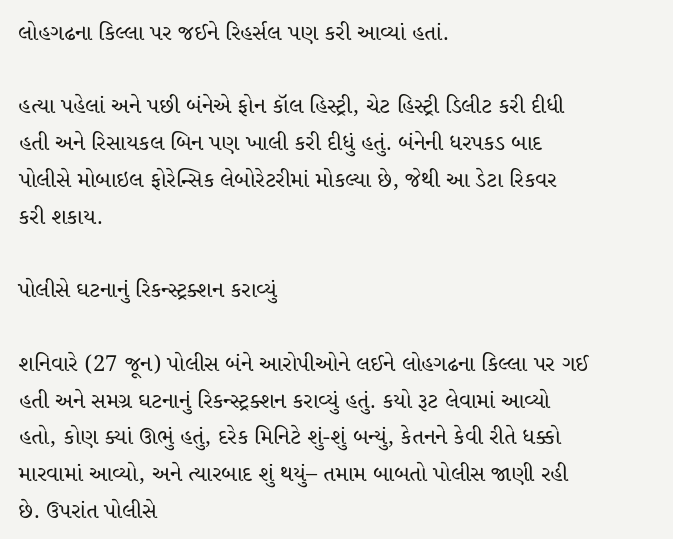લોહગઢના કિલ્લા પર જઈને રિહર્સલ પણ કરી આવ્યાં હતાં.

હત્યા પહેલાં અને પછી બંનેએ ફોન કૉલ હિસ્ટ્રી, ચેટ હિસ્ટ્રી ડિલીટ કરી દીધી હતી અને રિસાયકલ બિન પણ ખાલી કરી દીધું હતું. બંનેની ધરપકડ બાદ પોલીસે મોબાઇલ ફોરેન્સિક લેબોરેટરીમાં મોકલ્યા છે, જેથી આ ડેટા રિકવર કરી શકાય.

પોલીસે ઘટનાનું રિકન્સ્ટ્રક્શન કરાવ્યું

શનિવારે (27 જૂન) પોલીસ બંને આરોપીઓને લઈને લોહગઢના કિલ્લા પર ગઈ હતી અને સમગ્ર ઘટનાનું રિકન્સ્ટ્રક્શન કરાવ્યું હતું. કયો રૂટ લેવામાં આવ્યો હતો, કોણ ક્યાં ઊભું હતું, દરેક મિનિટે શું-શું બન્યું, કેતનને કેવી રીતે ધક્કો મારવામાં આવ્યો, અને ત્યારબાદ શું થયું– તમામ બાબતો પોલીસ જાણી રહી છે. ઉપરાંત પોલીસે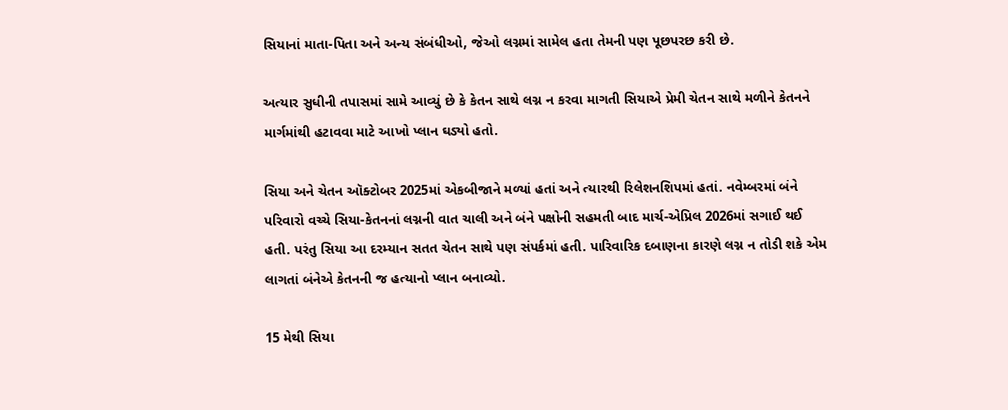સિયાનાં માતા-પિતા અને અન્ય સંબંધીઓ, જેઓ લગ્નમાં સામેલ હતા તેમની પણ પૂછપરછ કરી છે.

અત્યાર સુધીની તપાસમાં સામે આવ્યું છે કે કેતન સાથે લગ્ન ન કરવા માગતી સિયાએ પ્રેમી ચેતન સાથે મળીને કેતનને માર્ગમાંથી હટાવવા માટે આખો પ્લાન ઘડ્યો હતો.

સિયા અને ચેતન ઑક્ટોબર 2025માં એકબીજાને મળ્યાં હતાં અને ત્યારથી રિલેશનશિપમાં હતાં. નવેમ્બરમાં બંને પરિવારો વચ્ચે સિયા-કેતનનાં લગ્નની વાત ચાલી અને બંને પક્ષોની સહમતી બાદ માર્ચ-એપ્રિલ 2026માં સગાઈ થઈ હતી. પરંતુ સિયા આ દરમ્યાન સતત ચેતન સાથે પણ સંપર્કમાં હતી. પારિવારિક દબાણના કારણે લગ્ન ન તોડી શકે એમ લાગતાં બંનેએ કેતનની જ હત્યાનો પ્લાન બનાવ્યો.

15 મેથી સિયા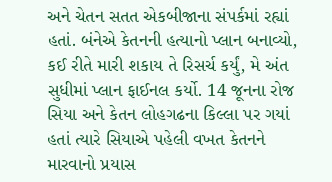અને ચેતન સતત એકબીજાના સંપર્કમાં રહ્યાં હતાં. બંનેએ કેતનની હત્યાનો પ્લાન બનાવ્યો, કઈ રીતે મારી શકાય તે રિસર્ચ કર્યું, મે અંત સુધીમાં પ્લાન ફાઈનલ કર્યો. 14 જૂનના રોજ સિયા અને કેતન લોહગઢના કિલ્લા પર ગયાં હતાં ત્યારે સિયાએ પહેલી વખત કેતનને મારવાનો પ્રયાસ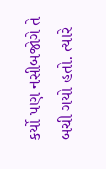કર્યો પણ નસીબજોગે તે બચી ગયો હતો. ત્યારે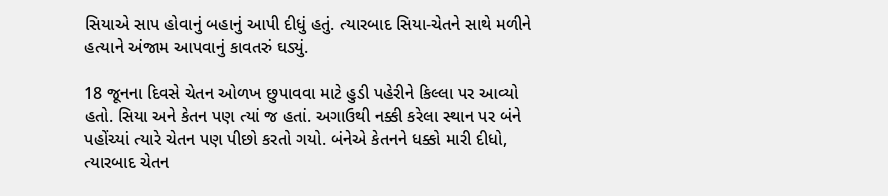સિયાએ સાપ હોવાનું બહાનું આપી દીધું હતું. ત્યારબાદ સિયા-ચેતને સાથે મળીને હત્યાને અંજામ આપવાનું કાવતરું ઘડ્યું.

18 જૂનના દિવસે ચેતન ઓળખ છુપાવવા માટે હુડી પહેરીને કિલ્લા પર આવ્યો હતો. સિયા અને કેતન પણ ત્યાં જ હતાં. અગાઉથી નક્કી કરેલા સ્થાન પર બંને પહોંચ્યાં ત્યારે ચેતન પણ પીછો કરતો ગયો. બંનેએ કેતનને ધક્કો મારી દીધો, ત્યારબાદ ચેતન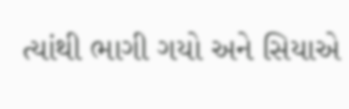ત્યાંથી ભાગી ગયો અને સિયાએ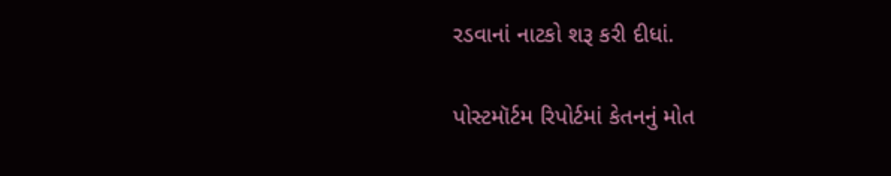રડવાનાં નાટકો શરૂ કરી દીધાં.

પોસ્ટમૉર્ટમ રિપોર્ટમાં કેતનનું મોત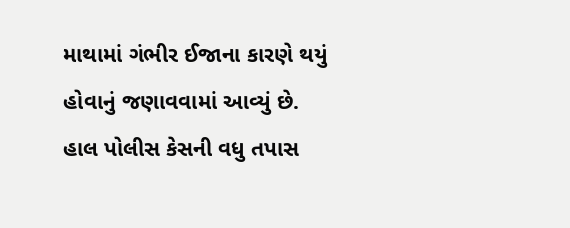માથામાં ગંભીર ઈજાના કારણે થયું હોવાનું જણાવવામાં આવ્યું છે. હાલ પોલીસ કેસની વધુ તપાસ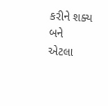કરીને શક્ય બને એટલા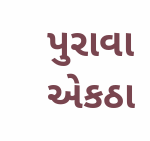પુરાવા એકઠા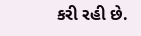કરી રહી છે.